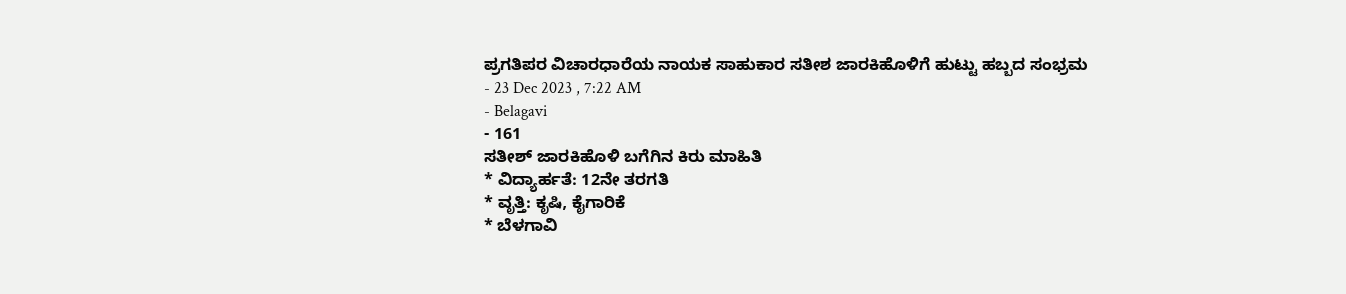ಪ್ರಗತಿಪರ ವಿಚಾರಧಾರೆಯ ನಾಯಕ ಸಾಹುಕಾರ ಸತೀಶ ಜಾರಕಿಹೊಳಿಗೆ ಹುಟ್ಟು ಹಬ್ಬದ ಸಂಭ್ರಮ
- 23 Dec 2023 , 7:22 AM
- Belagavi
- 161
ಸತೀಶ್ ಜಾರಕಿಹೊಳಿ ಬಗೆಗಿನ ಕಿರು ಮಾಹಿತಿ
* ವಿದ್ಯಾರ್ಹತೆ: 12ನೇ ತರಗತಿ
* ವೃತ್ತಿ: ಕೃಷಿ, ಕೈಗಾರಿಕೆ
* ಬೆಳಗಾವಿ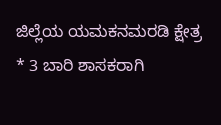ಜಿಲ್ಲೆಯ ಯಮಕನಮರಡಿ ಕ್ಷೇತ್ರ
* 3 ಬಾರಿ ಶಾಸಕರಾಗಿ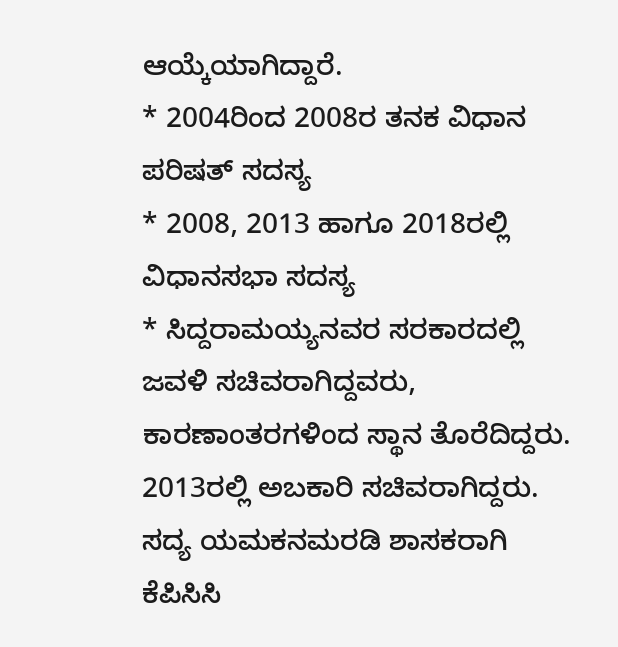ಆಯ್ಕೆಯಾಗಿದ್ದಾರೆ.
* 2004ರಿಂದ 2008ರ ತನಕ ವಿಧಾನ ಪರಿಷತ್ ಸದಸ್ಯ
* 2008, 2013 ಹಾಗೂ 2018ರಲ್ಲಿ ವಿಧಾನಸಭಾ ಸದಸ್ಯ
* ಸಿದ್ದರಾಮಯ್ಯನವರ ಸರಕಾರದಲ್ಲಿ ಜವಳಿ ಸಚಿವರಾಗಿದ್ದವರು, ಕಾರಣಾಂತರಗಳಿಂದ ಸ್ಥಾನ ತೊರೆದಿದ್ದರು. 2013ರಲ್ಲಿ ಅಬಕಾರಿ ಸಚಿವರಾಗಿದ್ದರು.
ಸದ್ಯ ಯಮಕನಮರಡಿ ಶಾಸಕರಾಗಿ ಕೆಪಿಸಿಸಿ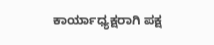ಕಾರ್ಯಾಧ್ಯಕ್ಷರಾಗಿ ಪಕ್ಷ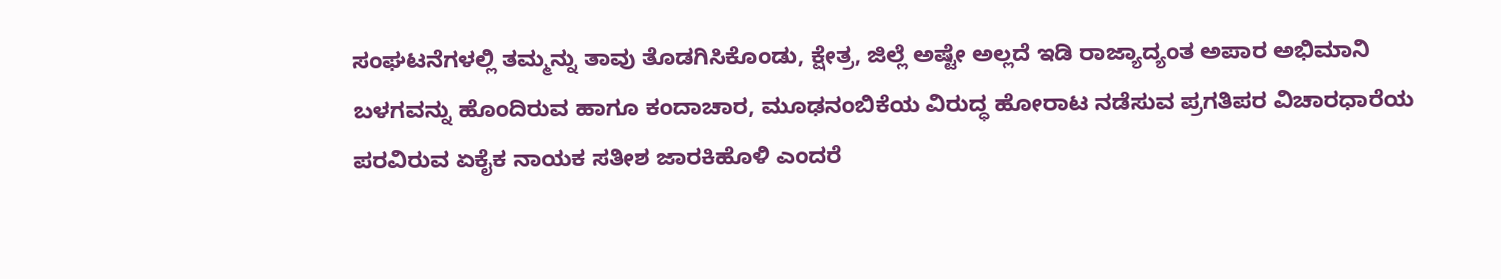ಸಂಘಟನೆಗಳಲ್ಲಿ ತಮ್ಮನ್ನು ತಾವು ತೊಡಗಿಸಿಕೊಂಡು, ಕ್ಷೇತ್ರ, ಜಿಲ್ಲೆ ಅಷ್ಟೇ ಅಲ್ಲದೆ ಇಡಿ ರಾಜ್ಯಾದ್ಯಂತ ಅಪಾರ ಅಭಿಮಾನಿ ಬಳಗವನ್ನು ಹೊಂದಿರುವ ಹಾಗೂ ಕಂದಾಚಾರ, ಮೂಢನಂಬಿಕೆಯ ವಿರುದ್ಧ ಹೋರಾಟ ನಡೆಸುವ ಪ್ರಗತಿಪರ ವಿಚಾರಧಾರೆಯ ಪರವಿರುವ ಏಕೈಕ ನಾಯಕ ಸತೀಶ ಜಾರಕಿಹೊಳಿ ಎಂದರೆ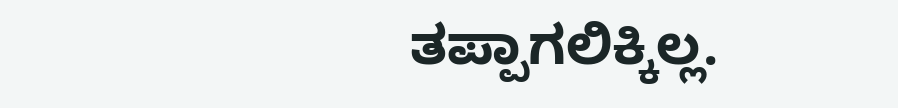ತಪ್ಪಾಗಲಿಕ್ಕಿಲ್ಲ.